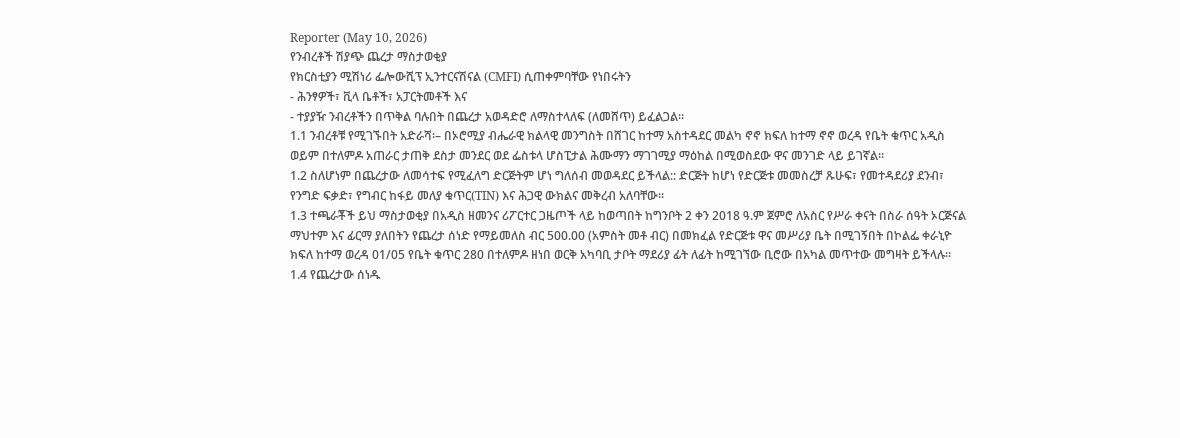Reporter (May 10, 2026)
የንብረቶች ሽያጭ ጨረታ ማስታወቂያ
የክርስቲያን ሚሽነሪ ፌሎውሺፕ ኢንተርናሽናል (CMFI) ሲጠቀምባቸው የነበሩትን
- ሕንፃዎች፣ ቪላ ቤቶች፣ አፓርትመቶች እና
- ተያያዥ ንብረቶችን በጥቅል ባሉበት በጨረታ አወዳድሮ ለማስተላለፍ (ለመሸጥ) ይፈልጋል።
1.1 ንብረቶቹ የሚገኙበት አድራሻ፡– በኦሮሚያ ብሔራዊ ክልላዊ መንግስት በሸገር ከተማ አስተዳደር መልካ ኖኖ ክፍለ ከተማ ኖኖ ወረዳ የቤት ቁጥር አዲስ ወይም በተለምዶ አጠራር ታጠቅ ደስታ መንደር ወደ ፌስቱላ ሆስፒታል ሕሙማን ማገገሚያ ማዕከል በሚወስደው ዋና መንገድ ላይ ይገኛል።
1.2 ስለሆነም በጨረታው ለመሳተፍ የሚፈለግ ድርጅትም ሆነ ግለሰብ መወዳደር ይችላል:: ድርጅት ከሆነ የድርጅቱ መመስረቻ ጹሁፍ፣ የመተዳደሪያ ደንብ፣ የንግድ ፍቃድ፣ የግብር ከፋይ መለያ ቁጥር(TIN) እና ሕጋዊ ውክልና መቅረብ አለባቸው።
1.3 ተጫራቾች ይህ ማስታወቂያ በአዲስ ዘመንና ሪፖርተር ጋዜጦች ላይ ከወጣበት ከግንቦት 2 ቀን 2018 ዓ.ም ጀምሮ ለአስር የሥራ ቀናት በስራ ሰዓት ኦርጅናል ማህተም እና ፊርማ ያለበትን የጨረታ ሰነድ የማይመለስ ብር 500.00 (አምስት መቶ ብር) በመክፈል የድርጅቱ ዋና መሥሪያ ቤት በሚገኝበት በኮልፌ ቀራኒዮ ክፍለ ከተማ ወረዳ 01/05 የቤት ቁጥር 280 በተለምዶ ዘነበ ወርቅ አካባቢ ታቦት ማደሪያ ፊት ለፊት ከሚገኘው ቢሮው በአካል መጥተው መግዛት ይችላሉ።
1.4 የጨረታው ሰነዱ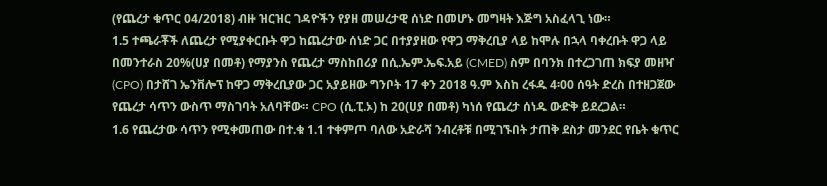(የጨረታ ቁጥር 04/2018) ብዙ ዝርዝር ገዳዮችን የያዘ መሠረታዊ ሰነድ በመሆኑ መግዛት እጅግ አስፈላጊ ነው።
1.5 ተጫራቾች ለጨረታ የሚያቀርቡት ዋጋ ከጨረታው ሰነድ ጋር በተያያዘው የዋጋ ማቅረቢያ ላይ ከሞሉ በኋላ ባቀረቡት ዋጋ ላይ በመንተራስ 20%(ሀያ በመቶ) የማያንስ የጨረታ ማስከበሪያ በሲ.ኤም.ኤፍ.አይ (CMED) ስም በባንክ በተረጋገጠ ክፍያ መዘዣ (CPO) በታሸገ ኤንቨሎፕ ከዋጋ ማቅረቢያው ጋር አያይዘው ግንቦት 17 ቀን 2018 ዓ.ም እስከ ረፋዱ 4፡00 ሰዓት ድረስ በተዘጋጀው የጨረታ ሳጥን ውስጥ ማስገባት አለባቸው። CPO (ሲ.ፒ.ኦ) ከ 20(ሀያ በመቶ) ካነሰ የጨረታ ሰነዱ ውድቅ ይደረጋል።
1.6 የጨረታው ሳጥን የሚቀመጠው በተ.ቁ 1.1 ተቀምጦ ባለው አድራሻ ንብረቶቹ በሚገኙበት ታጠቅ ደስታ መንደር የቤት ቁጥር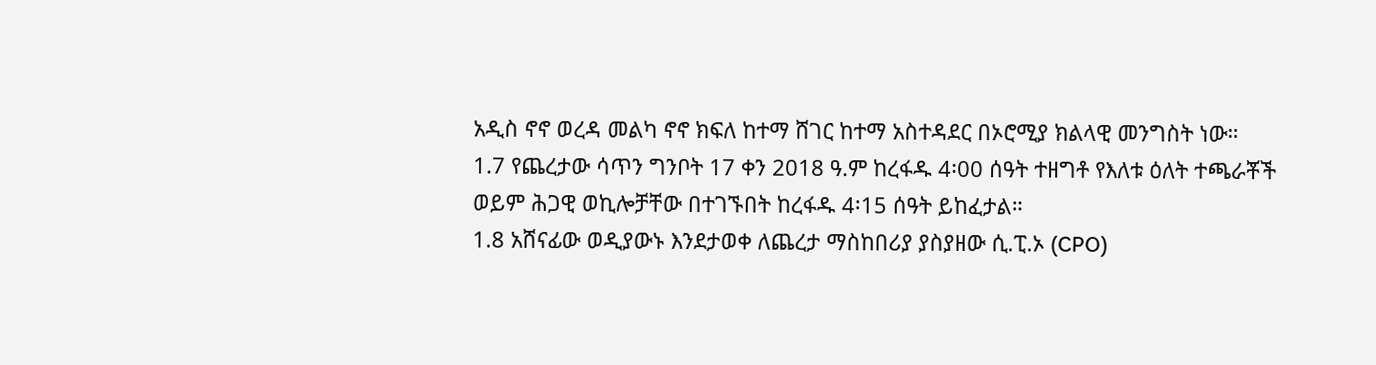አዲስ ኖኖ ወረዳ መልካ ኖኖ ክፍለ ከተማ ሸገር ከተማ አስተዳደር በኦሮሚያ ክልላዊ መንግስት ነው።
1.7 የጨረታው ሳጥን ግንቦት 17 ቀን 2018 ዓ.ም ከረፋዱ 4፡00 ሰዓት ተዘግቶ የእለቱ ዕለት ተጫራቾች ወይም ሕጋዊ ወኪሎቻቸው በተገኙበት ከረፋዱ 4፡15 ሰዓት ይከፈታል።
1.8 አሸናፊው ወዲያውኑ እንደታወቀ ለጨረታ ማስከበሪያ ያስያዘው ሲ.ፒ.ኦ (CPO)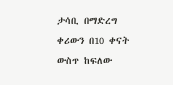ታሳቢ በማድረግ ቀሪውን በ10 ቀናት ውስጥ ከፍለው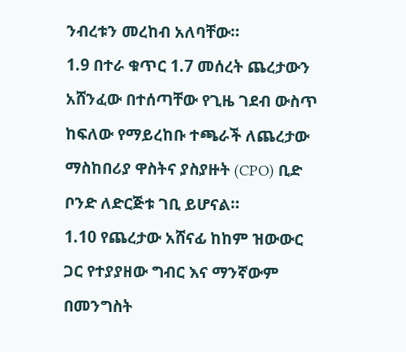ንብረቱን መረከብ አለባቸው።
1.9 በተራ ቁጥር 1.7 መሰረት ጨረታውን አሸንፈው በተሰጣቸው የጊዜ ገደብ ውስጥ ከፍለው የማይረከቡ ተጫራች ለጨረታው ማስከበሪያ ዋስትና ያስያዙት (CPO) ቢድ ቦንድ ለድርጅቱ ገቢ ይሆናል።
1.10 የጨረታው አሸናፊ ከከም ዝውውር ጋር የተያያዘው ግብር እና ማንኛውም በመንግስት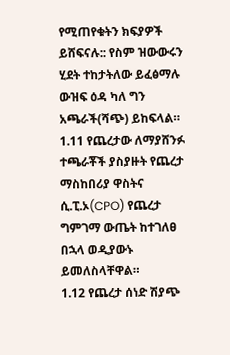የሚጠየቁትን ክፍያዎች ይሸፍናሉ:: የስም ዝውውሩን ሂደት ተከታትለው ይፈፅማሉ ውዝፍ ዕዳ ካለ ግን አጫራች(ሻጭ) ይከፍላል።
1.11 የጨረታው ለማያሸንፉ ተጫራቾች ያስያዙት የጨረታ ማስከበሪያ ዋስትና ሲ.ፒ.ኦ(CPO) የጨረታ ግምገማ ውጤት ከተገለፀ በኋላ ወዲያውኑ ይመለስላቸዋል።
1.12 የጨረታ ሰነድ ሽያጭ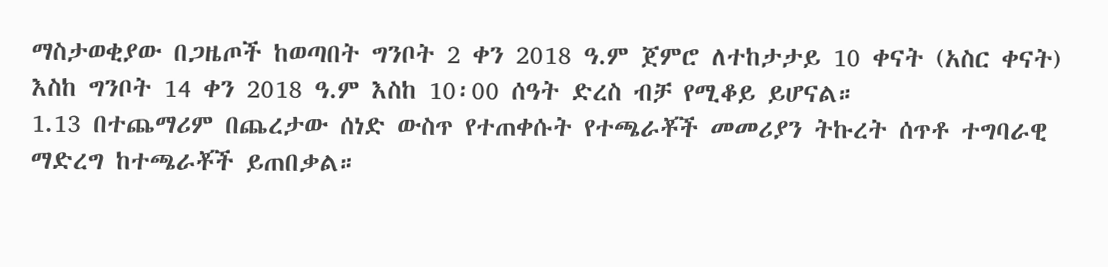ማስታወቂያው በጋዜጦች ከወጣበት ግንቦት 2 ቀን 2018 ዓ.ም ጀምሮ ለተከታታይ 10 ቀናት (አስር ቀናት) እስከ ግንቦት 14 ቀን 2018 ዓ.ም እስከ 10፡00 ሰዓት ድረስ ብቻ የሚቆይ ይሆናል።
1.13 በተጨማሪም በጨረታው ሰነድ ውስጥ የተጠቀሱት የተጫራቾች መመሪያን ትኩረት ሰጥቶ ተግባራዊ ማድረግ ከተጫራቾች ይጠበቃል።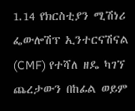1.14 የክርስቲያን ሚሽነሪ ፌውሎሽፕ ኢንተርናሽናል (CMF) የተሻለ ዘዴ ካገኘ ጨረታውን በከፊል ወይም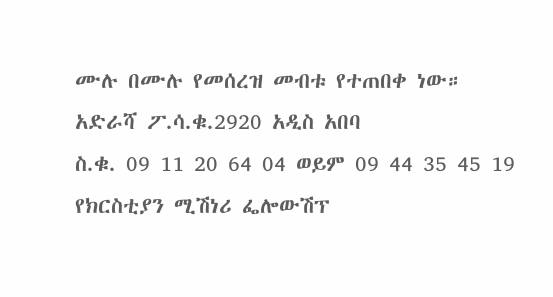ሙሉ በሙሉ የመሰረዝ መብቱ የተጠበቀ ነው።
አድራሻ ፖ.ሳ.ቁ.2920 አዲስ አበባ
ስ.ቁ. 09 11 20 64 04 ወይም 09 44 35 45 19
የክርስቲያን ሚሽነሪ ፌሎውሽፕ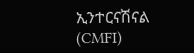ኢንተርናሽናል (CMFI)